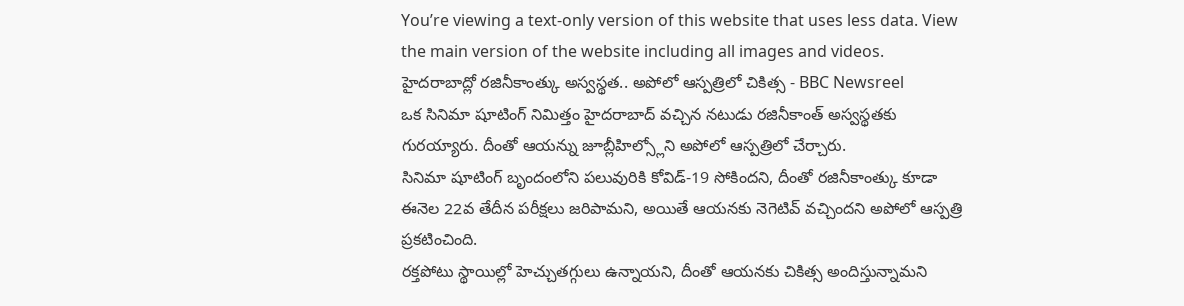You’re viewing a text-only version of this website that uses less data. View the main version of the website including all images and videos.
హైదరాబాద్లో రజినీకాంత్కు అస్వస్థత.. అపోలో ఆస్పత్రిలో చికిత్స - BBC Newsreel
ఒక సినిమా షూటింగ్ నిమిత్తం హైదరాబాద్ వచ్చిన నటుడు రజినీకాంత్ అస్వస్థతకు గురయ్యారు. దీంతో ఆయన్ను జూబ్లీహిల్స్లోని అపోలో ఆస్పత్రిలో చేర్చారు.
సినిమా షూటింగ్ బృందంలోని పలువురికి కోవిడ్-19 సోకిందని, దీంతో రజినీకాంత్కు కూడా ఈనెల 22వ తేదీన పరీక్షలు జరిపామని, అయితే ఆయనకు నెగెటివ్ వచ్చిందని అపోలో ఆస్పత్రి ప్రకటించింది.
రక్తపోటు స్థాయిల్లో హెచ్చుతగ్గులు ఉన్నాయని, దీంతో ఆయనకు చికిత్స అందిస్తున్నామని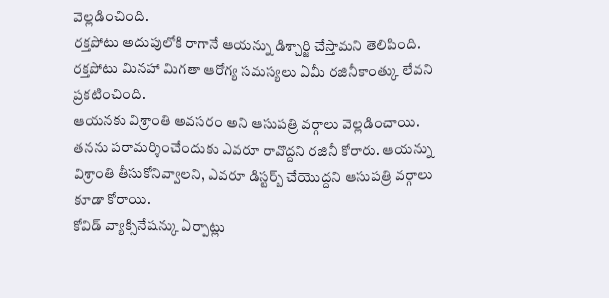వెల్లడించింది.
రక్తపోటు అదుపులోకి రాగానే ఆయన్ను డిశ్చార్జి చేస్తామని తెలిపింది.
రక్తపోటు మినహా మిగతా ఆరోగ్య సమస్యలు ఏమీ రజినీకాంత్కు లేవని ప్రకటించింది.
ఆయనకు విశ్రాంతి అవసరం అని ఆసుపత్రి వర్గాలు వెల్లడించాయి.
తనను పరామర్శించేందుకు ఎవరూ రావొద్దని రజినీ కోరారు. ఆయన్ను విశ్రాంతి తీసుకోనివ్వాలని, ఎవరూ డిస్టర్బ్ చేయొద్దని ఆసుపత్రి వర్గాలు కూడా కోరాయి.
కోవిడ్ వ్యాక్సినేషన్కు ఏర్పాట్లు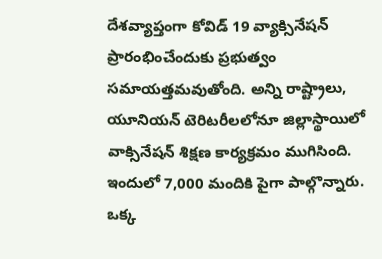దేశవ్యాప్తంగా కోవిడ్ 19 వ్యాక్సినేషన్ ప్రారంభించేందుకు ప్రభుత్వం సమాయత్తమవుతోంది. అన్ని రాష్ట్రాలు, యూనియన్ టెరిటరీలలోనూ జిల్లాస్థాయిలో వాక్సినేషన్ శిక్షణ కార్యక్రమం ముగిసింది. ఇందులో 7,000 మందికి పైగా పాల్గొన్నారు.
ఒక్క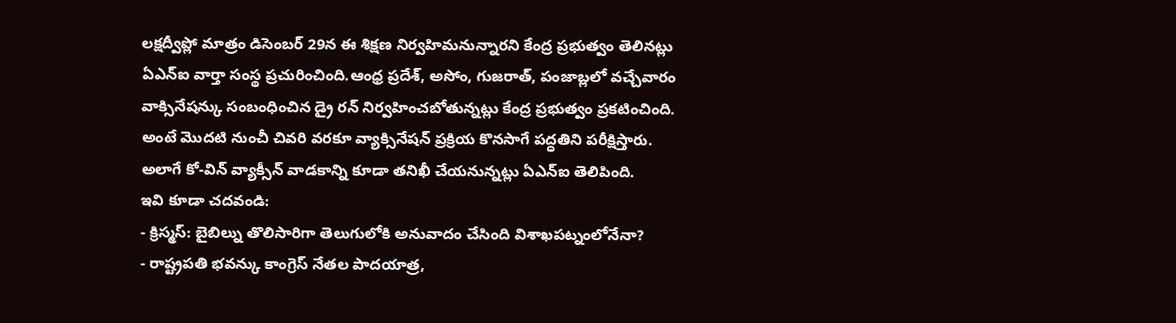లక్షద్వీప్లో మాత్రం డిసెంబర్ 29న ఈ శిక్షణ నిర్వహిమనున్నారని కేంద్ర ప్రభుత్వం తెలినట్లు ఏఎన్ఐ వార్తా సంస్థ ప్రచురించింది.ఆంధ్ర ప్రదేశ్, అసోం, గుజరాత్, పంజాబ్లలో వచ్చేవారం వాక్సినేషన్కు సంబంధించిన డ్రై రన్ నిర్వహించబోతున్నట్లు కేంద్ర ప్రభుత్వం ప్రకటించింది.
అంటే మొదటి నుంచీ చివరి వరకూ వ్యాక్సినేషన్ ప్రక్రియ కొనసాగే పద్ధతిని పరీక్షిస్తారు.
అలాగే కో-విన్ వ్యాక్సీన్ వాడకాన్ని కూడా తనిఖీ చేయనున్నట్లు ఏఎన్ఐ తెలిపింది.
ఇవి కూడా చదవండి:
- క్రిస్మస్: బైబిల్ను తొలిసారిగా తెలుగులోకి అనువాదం చేసింది విశాఖపట్నంలోనేనా?
- రాష్ట్రపతి భవన్కు కాంగ్రెస్ నేతల పాదయాత్ర,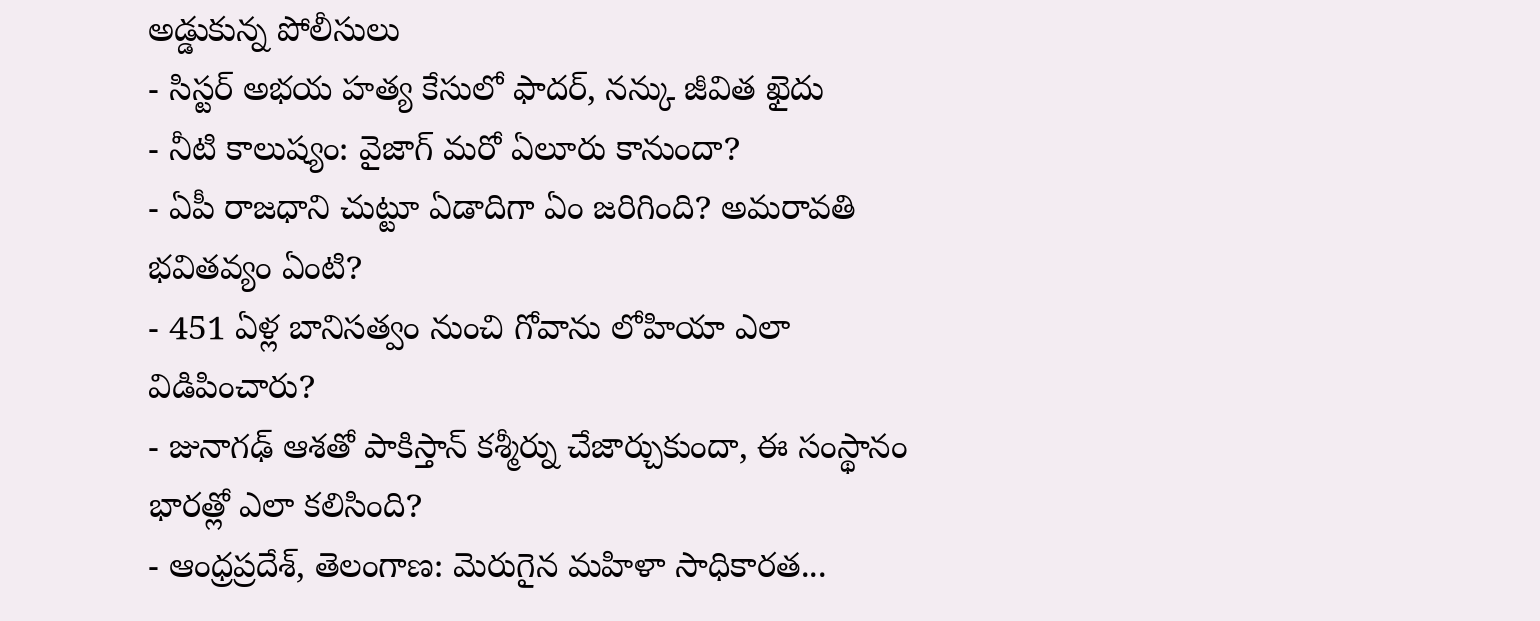అడ్డుకున్న పోలీసులు
- సిస్టర్ అభయ హత్య కేసులో ఫాదర్, నన్కు జీవిత ఖైదు
- నీటి కాలుష్యం: వైజాగ్ మరో ఏలూరు కానుందా?
- ఏపీ రాజధాని చుట్టూ ఏడాదిగా ఏం జరిగింది? అమరావతి భవితవ్యం ఏంటి?
- 451 ఏళ్ల బానిసత్వం నుంచి గోవాను లోహియా ఎలా విడిపించారు?
- జునాగఢ్ ఆశతో పాకిస్తాన్ కశ్మీర్ను చేజార్చుకుందా, ఈ సంస్థానం భారత్లో ఎలా కలిసింది?
- ఆంధ్రప్రదేశ్, తెలంగాణ: మెరుగైన మహిళా సాధికారత...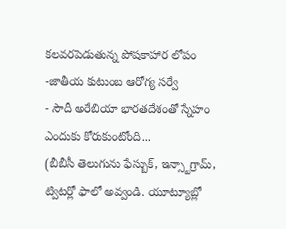కలవరపెడుతున్న పోషకాహార లోపం -జాతీయ కుటుంబ ఆరోగ్య సర్వే
- సౌదీ అరేబియా భారతదేశంతో స్నేహం ఎందుకు కోరుకుంటోంది...
(బీబీసీ తెలుగును ఫేస్బుక్, ఇన్స్టాగ్రామ్, ట్విటర్లో ఫాలో అవ్వండి. యూట్యూబ్లో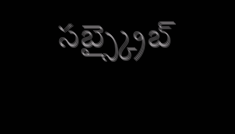సబ్స్క్రైబ్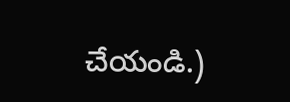చేయండి.)